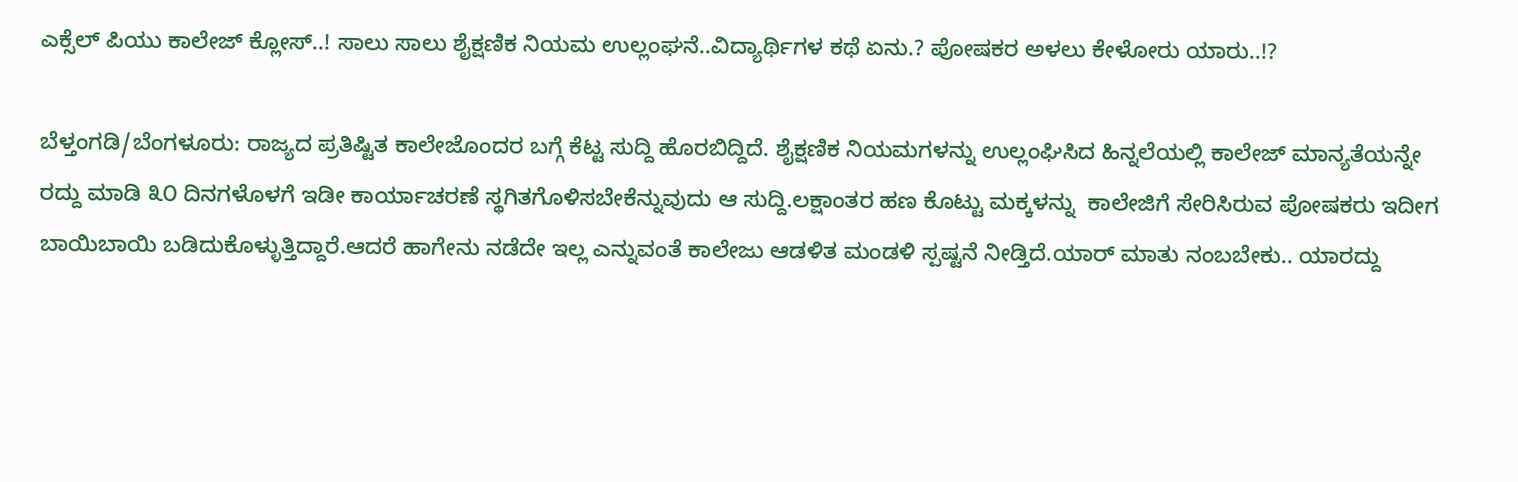ಎಕ್ಸೆಲ್‌ ಪಿಯು ಕಾಲೇಜ್‌ ಕ್ಲೋಸ್..! ಸಾಲು ಸಾಲು ಶೈಕ್ಷಣಿಕ ನಿಯಮ ಉಲ್ಲಂಘನೆ..ವಿದ್ಯಾರ್ಥಿಗಳ ಕಥೆ ಏನು.? ಪೋಷಕರ ಅಳಲು ಕೇಳೋರು ಯಾರು..!?

ಬೆಳ್ತಂಗಡಿ/ಬೆಂಗಳೂರು: ರಾಜ್ಯದ ಪ್ರತಿಷ್ಟಿತ ಕಾಲೇಜೊಂದರ ಬಗ್ಗೆ ಕೆಟ್ಟ ಸುದ್ದಿ ಹೊರಬಿದ್ದಿದೆ. ಶೈಕ್ಷಣಿಕ ನಿಯಮಗಳನ್ನು ಉಲ್ಲಂಘಿಸಿದ ಹಿನ್ನಲೆಯಲ್ಲಿ ಕಾಲೇಜ್‌ ಮಾನ್ಯತೆಯನ್ನೇ ರದ್ದು ಮಾಡಿ ೩೦ ದಿನಗಳೊಳಗೆ ಇಡೀ ಕಾರ್ಯಾಚರಣೆ ‍ಸ್ಥಗಿತಗೊಳಿಸಬೇಕೆನ್ನುವುದು ಆ ಸುದ್ದಿ.ಲಕ್ಷಾಂತರ ಹಣ ಕೊಟ್ಟು ಮಕ್ಕಳನ್ನು  ಕಾಲೇಜಿಗೆ ಸೇರಿಸಿರುವ ಪೋಷಕರು ಇದೀಗ ಬಾಯಿಬಾಯಿ ಬಡಿದುಕೊಳ್ಳುತ್ತಿದ್ದಾರೆ.ಆದರೆ ಹಾಗೇನು ನಡೆದೇ ಇಲ್ಲ ಎನ್ನುವಂತೆ ಕಾಲೇಜು ಆಡಳಿತ ಮಂಡಳಿ ಸ್ಪಷ್ಟನೆ ನೀಡ್ತಿದೆ.ಯಾರ್‌ ಮಾತು ನಂಬಬೇಕು.. ಯಾರದ್ದು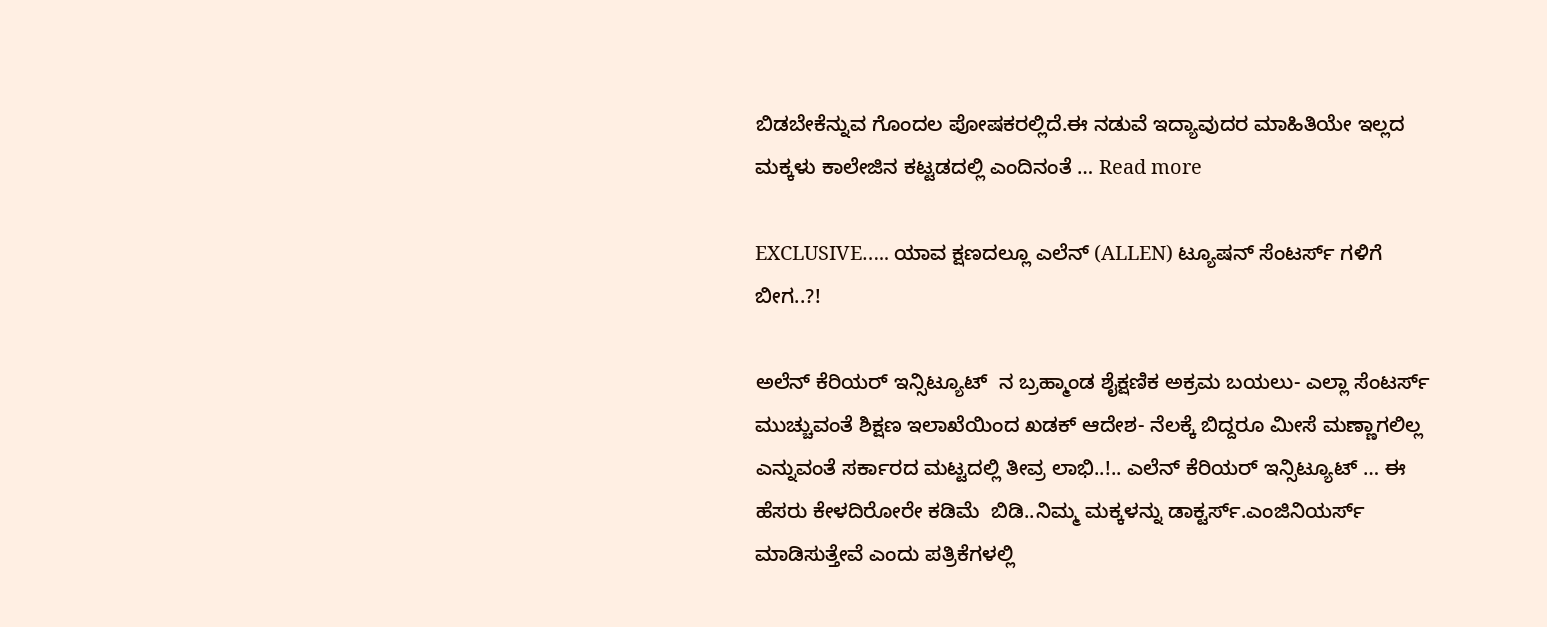ಬಿಡಬೇಕೆನ್ನುವ ಗೊಂದಲ ಪೋಷಕರಲ್ಲಿದೆ.ಈ ನಡುವೆ ಇದ್ಯಾವುದರ ಮಾಹಿತಿಯೇ ಇಲ್ಲದ ಮಕ್ಕಳು ಕಾಲೇಜಿನ ಕಟ್ಟಡದಲ್ಲಿ ಎಂದಿನಂತೆ … Read more

EXCLUSIVE….. ಯಾವ ಕ್ಷಣದಲ್ಲೂ ಎಲೆನ್‌ (ALLEN) ಟ್ಯೂಷನ್‌ ಸೆಂಟರ್ಸ್‌ ಗಳಿಗೆ ಬೀಗ..?!

ಅಲೆನ್‌ ಕೆರಿಯರ್‌ ಇನ್ಸಿಟ್ಯೂಟ್‌  ನ ಬ್ರಹ್ಮಾಂಡ ಶೈಕ್ಷಣಿಕ ಅಕ್ರಮ ಬಯಲು- ಎಲ್ಲಾ ಸೆಂಟರ್ಸ್‌ ಮುಚ್ಚುವಂತೆ ಶಿಕ್ಷಣ ಇಲಾಖೆಯಿಂದ ಖಡಕ್‌ ಆದೇಶ- ನೆಲಕ್ಕೆ ಬಿದ್ದರೂ ಮೀಸೆ ಮಣ್ಣಾಗಲಿಲ್ಲ ಎನ್ನುವಂತೆ ಸರ್ಕಾರದ ಮಟ್ಟದಲ್ಲಿ ತೀವ್ರ ಲಾಭಿ..!.. ಎಲೆನ್ ಕೆರಿಯರ್ ಇನ್ಸಿಟ್ಯೂಟ್ … ಈ ಹೆಸರು ಕೇಳದಿರೋರೇ ಕಡಿಮೆ  ಬಿಡಿ..ನಿಮ್ಮ ಮಕ್ಕಳನ್ನು ಡಾಕ್ಟರ್ಸ್.ಎಂಜಿನಿಯರ್ಸ್‌ ಮಾಡಿಸುತ್ತೇವೆ ಎಂದು ಪತ್ರಿಕೆಗಳಲ್ಲಿ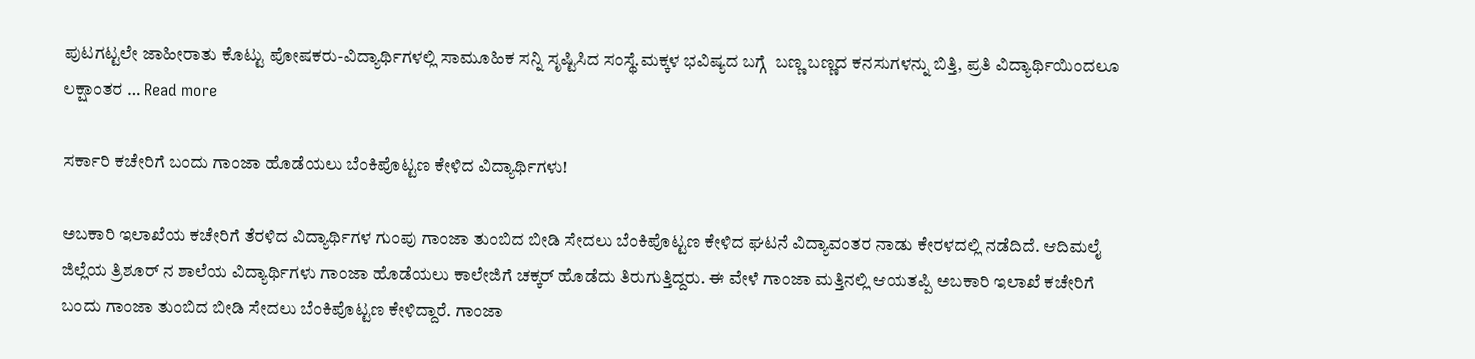ಪುಟಗಟ್ಟಲೇ ಜಾಹೀರಾತು ಕೊಟ್ಟು ಪೋಷಕರು-ವಿದ್ಯಾರ್ಥಿಗಳಲ್ಲಿ ಸಾಮೂಹಿಕ ಸನ್ನಿ ಸೃಷ್ಟಿಸಿದ ಸಂಸ್ಥೆ.ಮಕ್ಕಳ ಭವಿಷ್ಯದ ಬಗ್ಗೆ  ಬಣ್ಣ ಬಣ್ಣದ ಕನಸುಗಳನ್ನು ಬಿತ್ತಿ, ಪ್ರತಿ ವಿದ್ಯಾರ್ಥಿಯಿಂದಲೂ ಲಕ್ಷಾಂತರ … Read more

ಸರ್ಕಾರಿ ಕಚೇರಿಗೆ ಬಂದು ಗಾಂಜಾ ಹೊಡೆಯಲು ಬೆಂಕಿಪೊಟ್ಟಣ ಕೇಳಿದ ವಿದ್ಯಾರ್ಥಿಗಳು!

ಅಬಕಾರಿ ಇಲಾಖೆಯ ಕಚೇರಿಗೆ ತೆರಳಿದ ವಿದ್ಯಾರ್ಥಿಗಳ ಗುಂಪು ಗಾಂಜಾ ತುಂಬಿದ ಬೀಡಿ ಸೇದಲು ಬೆಂಕಿಪೊಟ್ಟಣ ಕೇಳಿದ ಘಟನೆ ವಿದ್ಯಾವಂತರ ನಾಡು ಕೇರಳದಲ್ಲಿ ನಡೆದಿದೆ. ಆದಿಮಲೈ ಜಿಲ್ಲೆಯ ತ್ರಿಶೂರ್ ನ ಶಾಲೆಯ ವಿದ್ಯಾರ್ಥಿಗಳು ಗಾಂಜಾ ಹೊಡೆಯಲು ಕಾಲೇಜಿಗೆ ಚಕ್ಕರ್ ಹೊಡೆದು ತಿರುಗುತ್ತಿದ್ದರು. ಈ ವೇಳೆ ಗಾಂಜಾ ಮತ್ತಿನಲ್ಲಿ ಆಯತಪ್ಪಿ ಅಬಕಾರಿ ಇಲಾಖೆ ಕಚೇರಿಗೆ ಬಂದು ಗಾಂಜಾ ತುಂಬಿದ ಬೀಡಿ ಸೇದಲು ಬೆಂಕಿಪೊಟ್ಟಣ ಕೇಳಿದ್ದಾರೆ. ಗಾಂಜಾ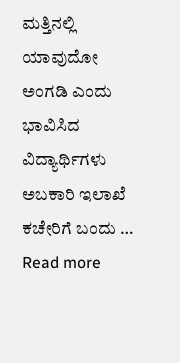ಮತ್ತಿನಲ್ಲಿ ಯಾವುದೋ ಅಂಗಡಿ ಎಂದು ಭಾವಿಸಿದ ವಿದ್ಯಾರ್ಥಿಗಳು ಅಬಕಾರಿ ಇಲಾಖೆ ಕಚೇರಿಗೆ ಬಂದು … Read more